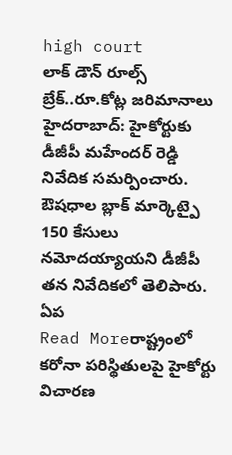high court
లాక్ డౌన్ రూల్స్ బ్రేక్..రూ.కోట్ల జరిమానాలు
హైదరాబాద్: హైకోర్టుకు డీజీపీ మహేందర్ రెడ్డి నివేదిక సమర్పించారు. ఔషధాల బ్లాక్ మార్కెట్పై 150 కేసులు నమోదయ్యాయని డీజీపీ తన నివేదికలో తెలిపారు. ఏప
Read Moreరాష్ట్రంలో కరోనా పరిస్థితులపై హైకోర్టు విచారణ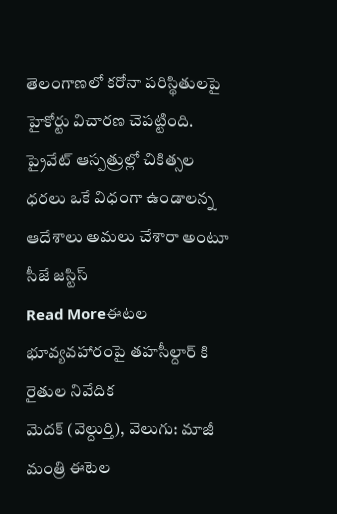తెలంగాణలో కరోనా పరిస్థితులపై హైకోర్టు విచారణ చెపట్టింది. ప్రైవేట్ ఆస్పత్రుల్లో చికిత్సల ధరలు ఒకే విధంగా ఉండాలన్న ఆదేశాలు అమలు చేశారా అంటూ సీజే జస్టిస్
Read Moreఈటల భూవ్యవహారంపై తహసీల్దార్ కి రైతుల నివేదిక
మెదక్ (వెల్దుర్తి), వెలుగు: మాజీ మంత్రి ఈటెల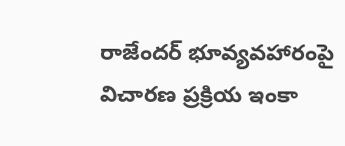రాజేందర్ భూవ్యవహారంపై విచారణ ప్రక్రియ ఇంకా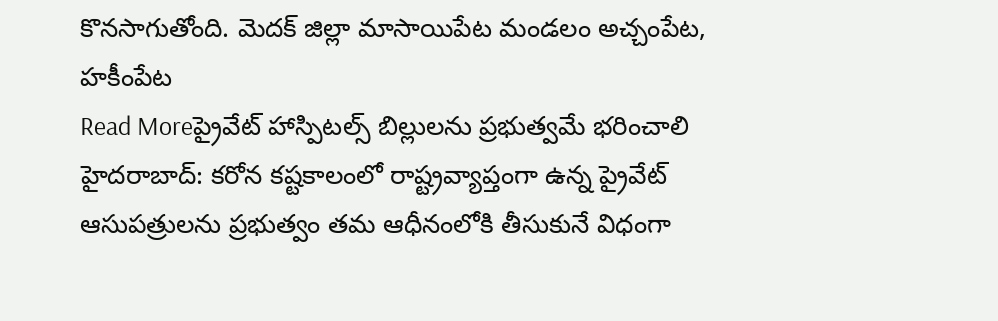కొనసాగుతోంది. మెదక్ జిల్లా మాసాయిపేట మండలం అచ్చంపేట, హకీంపేట
Read Moreప్రైవేట్ హాస్పిటల్స్ బిల్లులను ప్రభుత్వమే భరించాలి
హైదరాబాద్: కరోన కష్టకాలంలో రాష్ట్రవ్యాప్తంగా ఉన్న ప్రైవేట్ ఆసుపత్రులను ప్రభుత్వం తమ ఆధీనంలోకి తీసుకునే విధంగా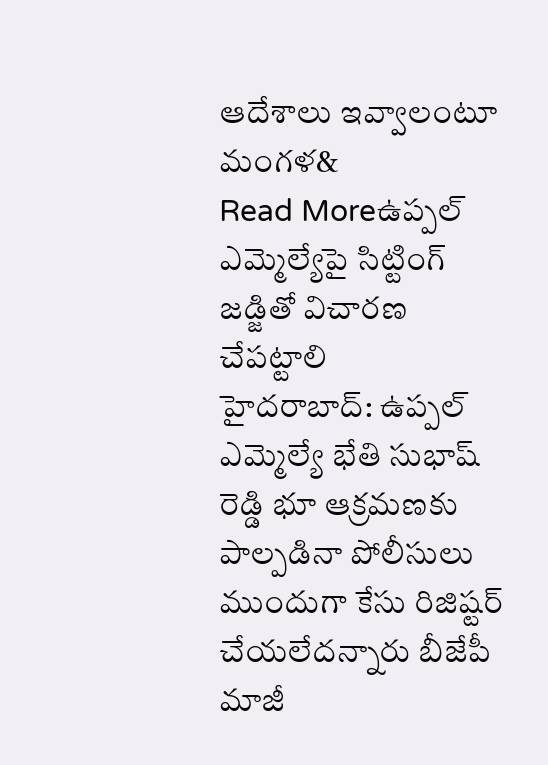ఆదేశాలు ఇవ్వాలంటూ మంగళ&
Read Moreఉప్పల్ ఎమ్మెల్యేపై సిట్టింగ్ జడ్జితో విచారణ చేపట్టాలి
హైదరాబాద్: ఉప్పల్ ఎమ్మెల్యే భేతి సుభాష్ రెడ్డి భూ ఆక్రమణకు పాల్పడినా పోలీసులు ముందుగా కేసు రిజిష్టర్ చేయలేదన్నారు బీజేపీ మాజీ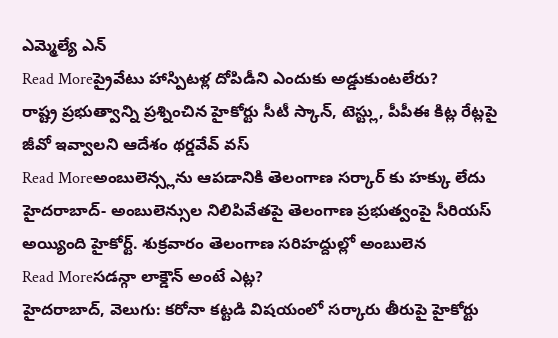ఎమ్మెల్యే ఎన్
Read Moreప్రైవేటు హాస్పిటళ్ల దోపిడీని ఎందుకు అడ్డుకుంటలేరు?
రాష్ట్ర ప్రభుత్వాన్ని ప్రశ్నించిన హైకోర్టు సీటీ స్కాన్, టెస్ట్లు, పీపీఈ కిట్ల రేట్లపై జీవో ఇవ్వాలని ఆదేశం థర్డవేవ్ వస్
Read Moreఅంబులెన్స్లను ఆపడానికి తెలంగాణ సర్కార్ కు హక్కు లేదు
హైదరాబాద్- అంబులెన్సుల నిలిపివేతపై తెలంగాణ ప్రభుత్వంపై సీరియస్ అయ్యింది హైకోర్ట్. శుక్రవారం తెలంగాణ సరిహద్దుల్లో అంబులెన
Read Moreసడన్గా లాక్డౌన్ అంటే ఎట్ల?
హైదరాబాద్, వెలుగు: కరోనా కట్టడి విషయంలో సర్కారు తీరుపై హైకోర్టు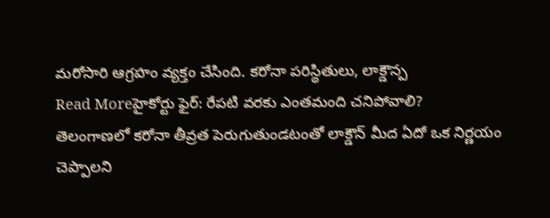మరోసారి ఆగ్రహం వ్యక్తం చేసింది. కరోనా పరిస్థితులు, లాక్డౌన్ప
Read Moreహైకోర్టు ఫైర్: రేపటి వరకు ఎంతమంది చనిపోవాలి?
తెలంగాణలో కరోనా తీవ్రత పెరుగుతుండటంతో లాక్డౌన్ మీద ఏదో ఒక నిర్ణయం చెప్పాలని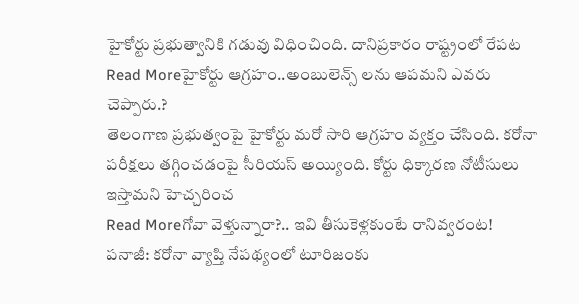హైకోర్టు ప్రభుత్వానికి గడువు విధించింది. దానిప్రకారం రాష్ట్రంలో రేపట
Read Moreహైకోర్టు ఆగ్రహం..అంబులెన్స్ లను ఆపమని ఎవరు చెప్పారు.?
తెలంగాణ ప్రభుత్వంపై హైకోర్టు మరో సారి ఆగ్రహం వ్యక్తం చేసింది. కరోనా పరీక్షలు తగ్గించడంపై సీరియస్ అయ్యింది. కోర్టు ధిక్కారణ నోటీసులు ఇస్తామని హెచ్చరించ
Read Moreగోవా వెళ్తున్నారా?.. ఇవి తీసుకెళ్లకుంటే రానివ్వరంట!
పనాజీ: కరోనా వ్యాప్తి నేపథ్యంలో టూరిజంకు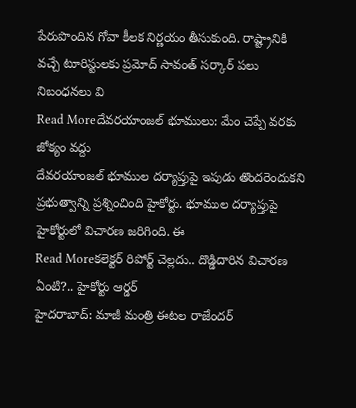పేరుపొందిన గోవా కీలక నిర్ణయం తీసుకుంది. రాష్ట్రానికి వచ్చే టూరిస్టులకు ప్రమోద్ సావంత్ సర్కార్ పలు నిబంధనలు వి
Read Moreదేవరయాంజల్ భూములు: మేం చెప్పే వరకు జోక్యం వద్దు
దేవరయాంజల్ భూముల దర్యాప్తుపై ఇపుడు తొందరెందుకని ప్రభుత్వాన్ని ప్రశ్నించింది హైకోర్టు. భూముల దర్యాప్తుపై హైకోర్టులో విచారణ జరిగింది. ఈ
Read Moreకలెక్టర్ రిపోర్ట్ చెల్లదు.. దొడ్డిదారిన విచారణ ఏంటి?.. హైకోర్టు ఆర్డర్
హైదరాబాద్: మాజీ మంత్రి ఈటల రాజేందర్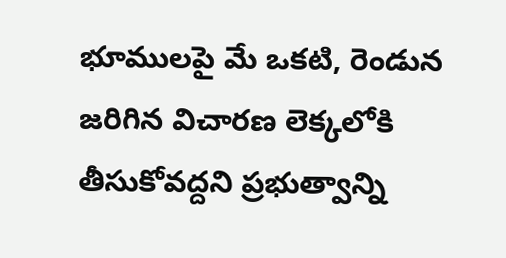భూములపై మే ఒకటి, రెండున జరిగిన విచారణ లెక్కలోకి తీసుకోవద్దని ప్రభుత్వాన్ని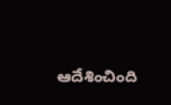ఆదేశించింది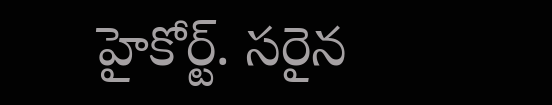హైకోర్ట్. సరైన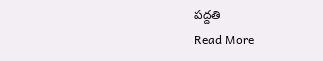పద్దతి
Read More